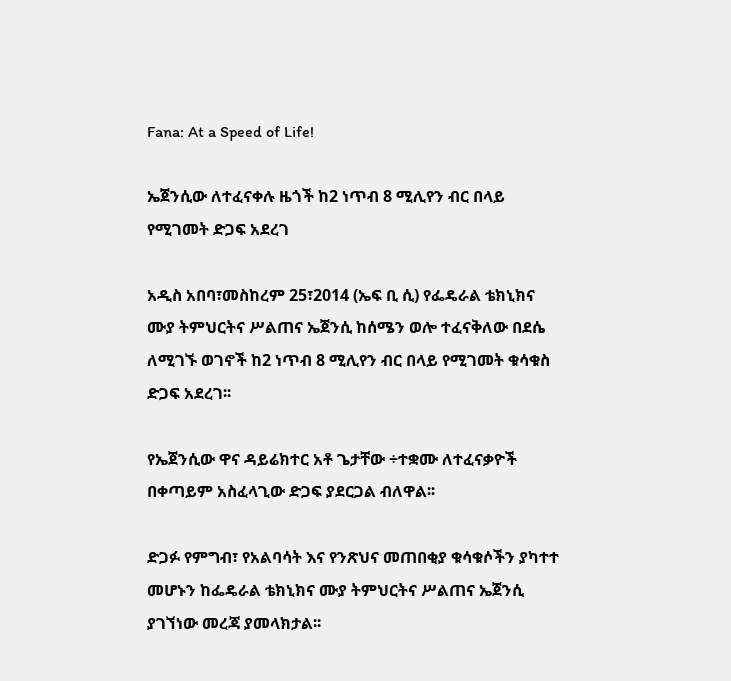Fana: At a Speed of Life!

ኤጀንሲው ለተፈናቀሉ ዜጎች ከ2 ነጥብ 8 ሚሊየን ብር በላይ የሚገመት ድጋፍ አደረገ

አዲስ አበባ፣መስከረም 25፣2014 (ኤፍ ቢ ሲ) የፌዴራል ቴክኒክና ሙያ ትምህርትና ሥልጠና ኤጀንሲ ከሰሜን ወሎ ተፈናቅለው በደሴ ለሚገኙ ወገኖች ከ2 ነጥብ 8 ሚሊየን ብር በላይ የሚገመት ቁሳቁስ ድጋፍ አደረገ፡፡

የኤጀንሲው ዋና ዳይሬክተር አቶ ጌታቸው ÷ተቋሙ ለተፈናቃዮች በቀጣይም አስፈላጊው ድጋፍ ያደርጋል ብለዋል፡፡

ድጋፉ የምግብ፣ የአልባሳት እና የንጽህና መጠበቂያ ቁሳቁሶችን ያካተተ መሆኑን ከፌዴራል ቴክኒክና ሙያ ትምህርትና ሥልጠና ኤጀንሲ ያገኘነው መረጃ ያመላክታል፡፡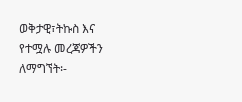ወቅታዊ፣ትኩስ እና የተሟሉ መረጃዎችን ለማግኘት፡-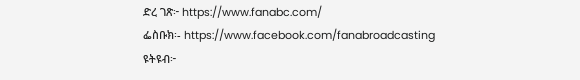ድረ ገጽ፦ https://www.fanabc.com/
ፌስቡክ፡- https://www.facebook.com/fanabroadcasting
ዩትዩብ፦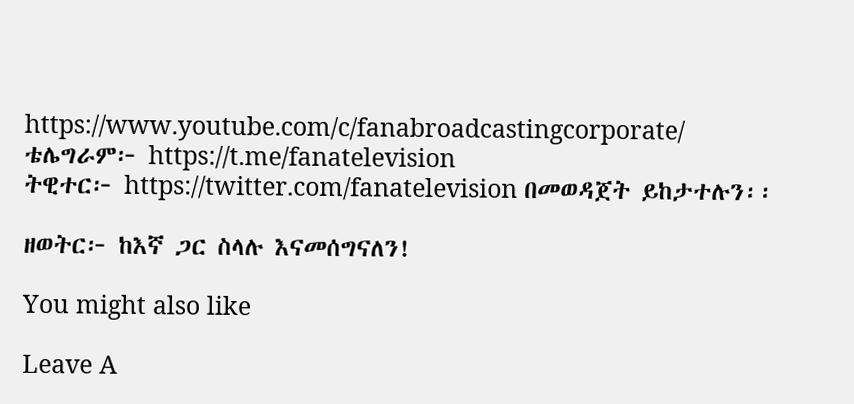https://www.youtube.com/c/fanabroadcastingcorporate/
ቴሌግራም፦ https://t.me/fanatelevision
ትዊተር፦ https://twitter.com/fanatelevision በመወዳጀት ይከታተሉን፡፡

ዘወትር፦ ከእኛ ጋር ስላሉ እናመሰግናለን!

You might also like

Leave A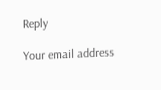Reply

Your email address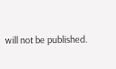will not be published.